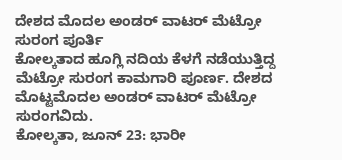ದೇಶದ ಮೊದಲ ಅಂಡರ್ ವಾಟರ್ ಮೆಟ್ರೋ ಸುರಂಗ ಪೂರ್ತಿ
ಕೋಲ್ಕತಾದ ಹೂಗ್ಲಿ ನದಿಯ ಕೆಳಗೆ ನಡೆಯುತ್ತಿದ್ದ ಮೆಟ್ರೋ ಸುರಂಗ ಕಾಮಗಾರಿ ಪೂರ್ಣ. ದೇಶದ ಮೊಟ್ಟಮೊದಲ ಅಂಡರ್ ವಾಟರ್ ಮೆಟ್ರೋ ಸುರಂಗವಿದು.
ಕೋಲ್ಕತಾ, ಜೂನ್ 23: ಭಾರೀ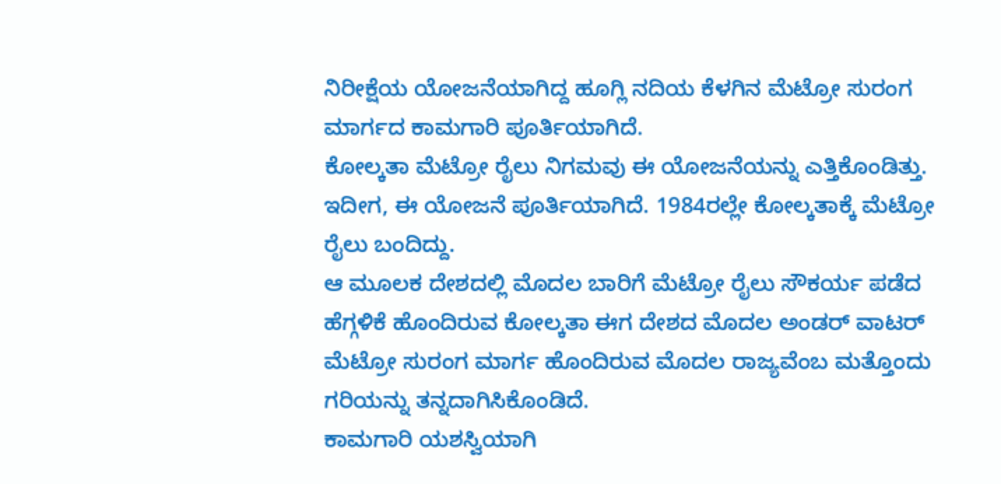ನಿರೀಕ್ಷೆಯ ಯೋಜನೆಯಾಗಿದ್ದ ಹೂಗ್ಲಿ ನದಿಯ ಕೆಳಗಿನ ಮೆಟ್ರೋ ಸುರಂಗ ಮಾರ್ಗದ ಕಾಮಗಾರಿ ಪೂರ್ತಿಯಾಗಿದೆ.
ಕೋಲ್ಕತಾ ಮೆಟ್ರೋ ರೈಲು ನಿಗಮವು ಈ ಯೋಜನೆಯನ್ನು ಎತ್ತಿಕೊಂಡಿತ್ತು. ಇದೀಗ, ಈ ಯೋಜನೆ ಪೂರ್ತಿಯಾಗಿದೆ. 1984ರಲ್ಲೇ ಕೋಲ್ಕತಾಕ್ಕೆ ಮೆಟ್ರೋ ರೈಲು ಬಂದಿದ್ದು.
ಆ ಮೂಲಕ ದೇಶದಲ್ಲಿ ಮೊದಲ ಬಾರಿಗೆ ಮೆಟ್ರೋ ರೈಲು ಸೌಕರ್ಯ ಪಡೆದ ಹೆಗ್ಗಳಿಕೆ ಹೊಂದಿರುವ ಕೋಲ್ಕತಾ ಈಗ ದೇಶದ ಮೊದಲ ಅಂಡರ್ ವಾಟರ್ ಮೆಟ್ರೋ ಸುರಂಗ ಮಾರ್ಗ ಹೊಂದಿರುವ ಮೊದಲ ರಾಜ್ಯವೆಂಬ ಮತ್ತೊಂದು ಗರಿಯನ್ನು ತನ್ನದಾಗಿಸಿಕೊಂಡಿದೆ.
ಕಾಮಗಾರಿ ಯಶಸ್ವಿಯಾಗಿ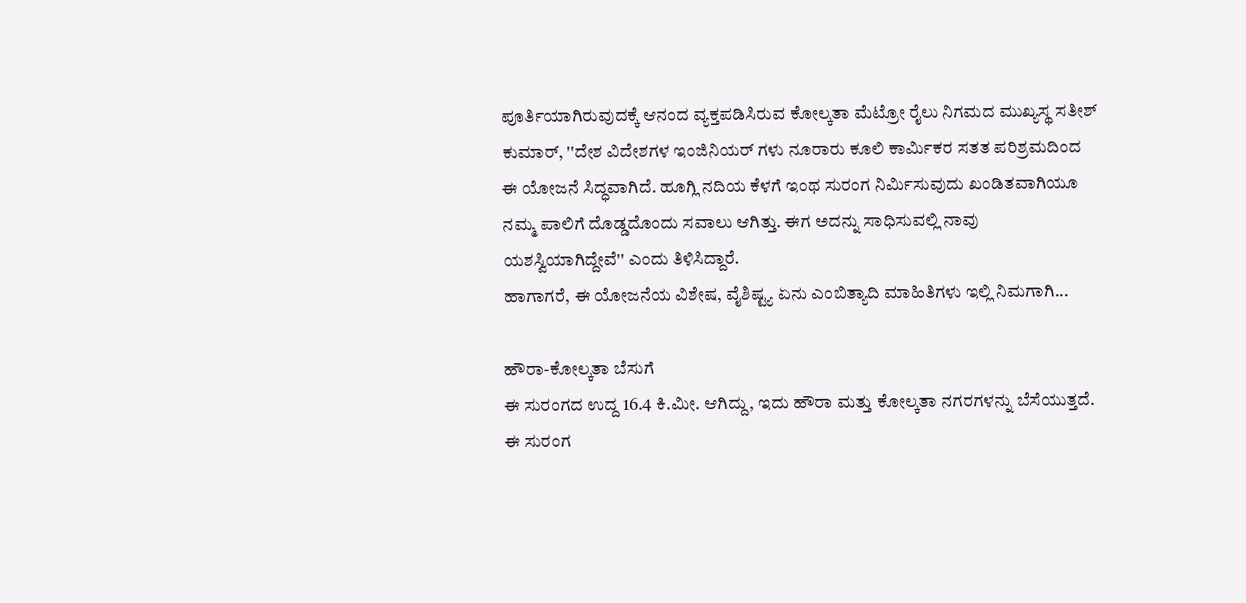ಪೂರ್ತಿಯಾಗಿರುವುದಕ್ಕೆ ಆನಂದ ವ್ಯಕ್ತಪಡಿಸಿರುವ ಕೋಲ್ಕತಾ ಮೆಟ್ರೋ ರೈಲು ನಿಗಮದ ಮುಖ್ಯಸ್ಥ ಸತೀಶ್ ಕುಮಾರ್, ''ದೇಶ ವಿದೇಶಗಳ ಇಂಜಿನಿಯರ್ ಗಳು ನೂರಾರು ಕೂಲಿ ಕಾರ್ಮಿಕರ ಸತತ ಪರಿಶ್ರಮದಿಂದ ಈ ಯೋಜನೆ ಸಿದ್ಧವಾಗಿದೆ. ಹೂಗ್ಲಿ ನದಿಯ ಕೆಳಗೆ ಇಂಥ ಸುರಂಗ ನಿರ್ಮಿಸುವುದು ಖಂಡಿತವಾಗಿಯೂ ನಮ್ಮ ಪಾಲಿಗೆ ದೊಡ್ಡದೊಂದು ಸವಾಲು ಆಗಿತ್ತು. ಈಗ ಅದನ್ನು ಸಾಧಿಸುವಲ್ಲಿ ನಾವು ಯಶಸ್ವಿಯಾಗಿದ್ದೇವೆ'' ಎಂದು ತಿಳಿಸಿದ್ದಾರೆ.
ಹಾಗಾಗರೆ, ಈ ಯೋಜನೆಯ ವಿಶೇಷ, ವೈಶಿಷ್ಟ್ಯ ಏನು ಎಂಬಿತ್ಯಾದಿ ಮಾಹಿತಿಗಳು ಇಲ್ಲಿ ನಿಮಗಾಗಿ...

ಹೌರಾ-ಕೋಲ್ಕತಾ ಬೆಸುಗೆ
ಈ ಸುರಂಗದ ಉದ್ದ 16.4 ಕಿ.ಮೀ. ಆಗಿದ್ದು, ಇದು ಹೌರಾ ಮತ್ತು ಕೋಲ್ಕತಾ ನಗರಗಳನ್ನು ಬೆಸೆಯುತ್ತದೆ. ಈ ಸುರಂಗ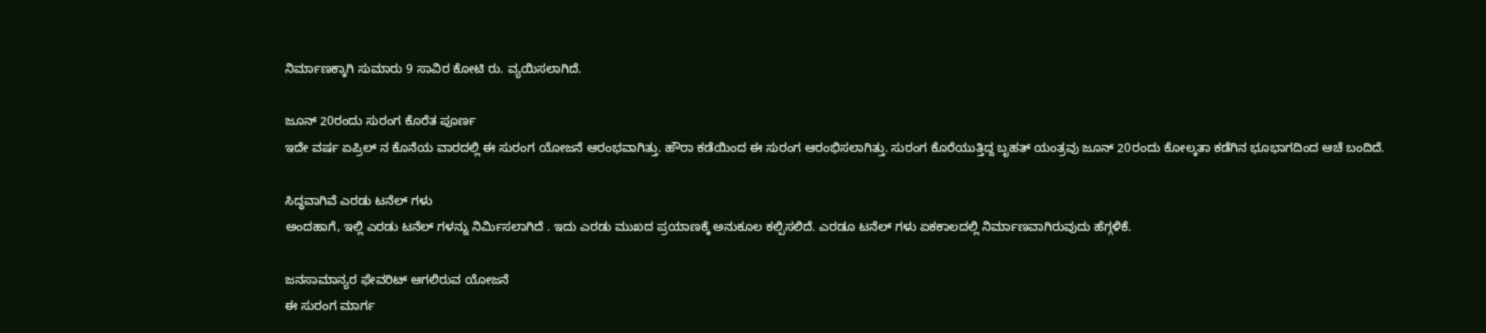ನಿರ್ಮಾಣಕ್ಕಾಗಿ ಸುಮಾರು 9 ಸಾವಿರ ಕೋಟಿ ರು. ವ್ಯಯಿಸಲಾಗಿದೆ.

ಜೂನ್ 20ರಂದು ಸುರಂಗ ಕೊರೆತ ಪೂರ್ಣ
ಇದೇ ವರ್ಷ ಏಪ್ರಿಲ್ ನ ಕೊನೆಯ ವಾರದಲ್ಲಿ ಈ ಸುರಂಗ ಯೋಜನೆ ಆರಂಭವಾಗಿತ್ತು. ಹೌರಾ ಕಡೆಯಿಂದ ಈ ಸುರಂಗ ಆರಂಭಿಸಲಾಗಿತ್ತು. ಸುರಂಗ ಕೊರೆಯುತ್ತಿದ್ದ ಬೃಹತ್ ಯಂತ್ರವು ಜೂನ್ 20ರಂದು ಕೋಲ್ಕತಾ ಕಡೆಗಿನ ಭೂಭಾಗದಿಂದ ಆಚೆ ಬಂದಿದೆ.

ಸಿದ್ಧವಾಗಿವೆ ಎರಡು ಟನೆಲ್ ಗಳು
ಅಂದಹಾಗೆ, ಇಲ್ಲಿ ಎರಡು ಟನೆಲ್ ಗಳನ್ನು ನಿರ್ಮಿಸಲಾಗಿದೆ . ಇದು ಎರಡು ಮುಖದ ಪ್ರಯಾಣಕ್ಕೆ ಅನುಕೂಲ ಕಲ್ಪಿಸಲಿದೆ. ಎರಡೂ ಟನೆಲ್ ಗಳು ಏಕಕಾಲದಲ್ಲಿ ನಿರ್ಮಾಣವಾಗಿರುವುದು ಹೆಗ್ಗಳಿಕೆ.

ಜನಸಾಮಾನ್ಯರ ಫೇವರಿಟ್ ಆಗಲಿರುವ ಯೋಜನೆ
ಈ ಸುರಂಗ ಮಾರ್ಗ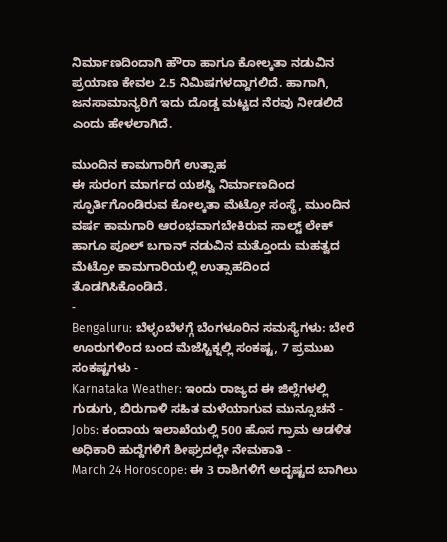ನಿರ್ಮಾಣದಿಂದಾಗಿ ಹೌರಾ ಹಾಗೂ ಕೋಲ್ಕತಾ ನಡುವಿನ ಪ್ರಯಾಣ ಕೇವಲ 2.5 ನಿಮಿಷಗಳದ್ದಾಗಲಿದೆ. ಹಾಗಾಗಿ, ಜನಸಾಮಾನ್ಯರಿಗೆ ಇದು ದೊಡ್ಡ ಮಟ್ಟದ ನೆರವು ನೀಡಲಿದೆ ಎಂದು ಹೇಳಲಾಗಿದೆ.

ಮುಂದಿನ ಕಾಮಗಾರಿಗೆ ಉತ್ಸಾಹ
ಈ ಸುರಂಗ ಮಾರ್ಗದ ಯಶಸ್ವಿ ನಿರ್ಮಾಣದಿಂದ ಸ್ಫೂರ್ತಿಗೊಂಡಿರುವ ಕೋಲ್ಕತಾ ಮೆಟ್ರೋ ಸಂಸ್ಥೆ, ಮುಂದಿನ ವರ್ಷ ಕಾಮಗಾರಿ ಆರಂಭವಾಗಬೇಕಿರುವ ಸಾಲ್ಟ್ ಲೇಕ್ ಹಾಗೂ ಪೂಲ್ ಬಗಾನ್ ನಡುವಿನ ಮತ್ತೊಂದು ಮಹತ್ವದ ಮೆಟ್ರೋ ಕಾಮಗಾರಿಯಲ್ಲಿ ಉತ್ಸಾಹದಿಂದ ತೊಡಗಿಸಿಕೊಂಡಿದೆ.
-
Bengaluru: ಬೆಳ್ಳಂಬೆಳಗ್ಗೆ ಬೆಂಗಳೂರಿನ ಸಮಸ್ಯೆಗಳು: ಬೇರೆ ಊರುಗಳಿಂದ ಬಂದ ಮೆಜೆಸ್ಟಿಕ್ನಲ್ಲಿ ಸಂಕಷ್ಟ, 7 ಪ್ರಮುಖ ಸಂಕಷ್ಟಗಳು -
Karnataka Weather: ಇಂದು ರಾಜ್ಯದ ಈ ಜಿಲ್ಲೆಗಳಲ್ಲಿ ಗುಡುಗು, ಬಿರುಗಾಳಿ ಸಹಿತ ಮಳೆಯಾಗುವ ಮುನ್ಸೂಚನೆ -
Jobs: ಕಂದಾಯ ಇಲಾಖೆಯಲ್ಲಿ 500 ಹೊಸ ಗ್ರಾಮ ಆಡಳಿತ ಅಧಿಕಾರಿ ಹುದ್ದೆಗಳಿಗೆ ಶೀಘ್ರದಲ್ಲೇ ನೇಮಕಾತಿ -
March 24 Horoscope: ಈ 3 ರಾಶಿಗಳಿಗೆ ಅದೃಷ್ಟದ ಬಾಗಿಲು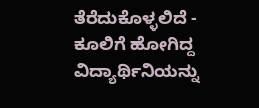ತೆರೆದುಕೊಳ್ಳಲಿದೆ -
ಕೂಲಿಗೆ ಹೋಗಿದ್ದ ವಿದ್ಯಾರ್ಥಿನಿಯನ್ನು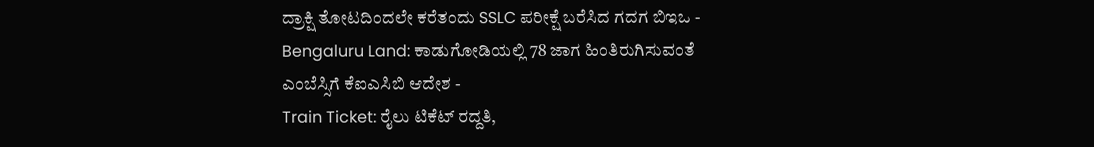ದ್ರಾಕ್ಷಿ ತೋಟದಿಂದಲೇ ಕರೆತಂದು SSLC ಪರೀಕ್ಷೆ ಬರೆಸಿದ ಗದಗ ಬಿಇಒ -
Bengaluru Land: ಕಾಡುಗೋಡಿಯಲ್ಲಿ 78 ಜಾಗ ಹಿಂತಿರುಗಿಸುವಂತೆ ಎಂಬೆಸ್ಸಿಗೆ ಕೆಐಎಸಿಬಿ ಆದೇಶ -
Train Ticket: ರೈಲು ಟಿಕೆಟ್ ರದ್ದತಿ,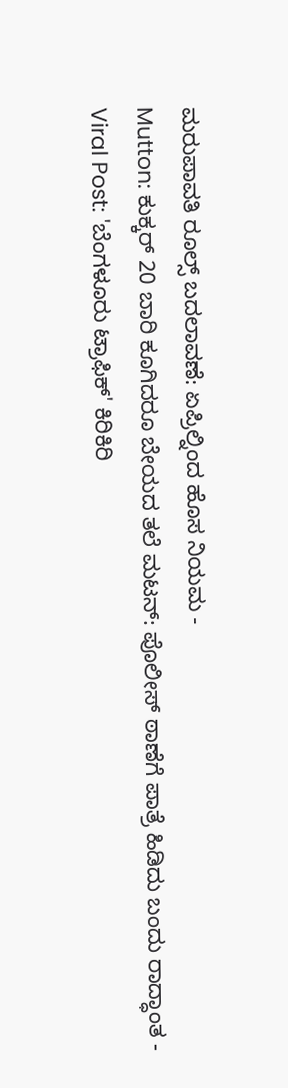ಮರುಪಾವತಿ ರೂಲ್ಸ್ ಬದಲಾವಣೆ: ಏಪ್ರಿಲ್ನಿಂದ ಹೊಸ ನಿಯಮ -
Mutton: ಕುಕ್ಕರ್ 20 ಬಾರಿ ಕೂಗಿದರೂ ಬೇಯದ ತಲೆ ಮಟನ್: ಪೊಲೀಸ್ ಠಾಣೆಗೆ ಪಾತ್ರೆ ಹಿಡಿದು ಬಂದು ರಾದ್ಧಾಂತ -
Viral Post: 'ಬೆಂಗಳೂರು ಟ್ರಾಫಿಕ್' ಕಿರಿಕಿರಿ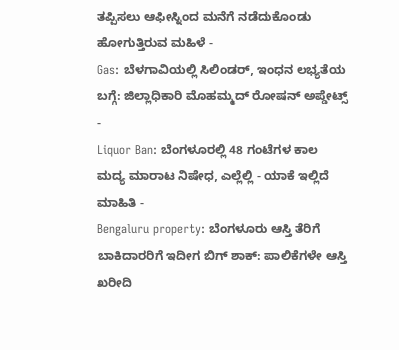ತಪ್ಪಿಸಲು ಆಫೀಸ್ನಿಂದ ಮನೆಗೆ ನಡೆದುಕೊಂಡು ಹೋಗುತ್ತಿರುವ ಮಹಿಳೆ -
Gas: ಬೆಳಗಾವಿಯಲ್ಲಿ ಸಿಲಿಂಡರ್, ಇಂಧನ ಲಭ್ಯತೆಯ ಬಗ್ಗೆ: ಜಿಲ್ಲಾಧಿಕಾರಿ ಮೊಹಮ್ಮದ್ ರೋಷನ್ ಅಪ್ಡೇಟ್ಸ್ -
Liquor Ban: ಬೆಂಗಳೂರಲ್ಲಿ 48 ಗಂಟೆಗಳ ಕಾಲ ಮದ್ಯ ಮಾರಾಟ ನಿಷೇಧ, ಎಲ್ಲೆಲ್ಲಿ - ಯಾಕೆ ಇಲ್ಲಿದೆ ಮಾಹಿತಿ -
Bengaluru property: ಬೆಂಗಳೂರು ಆಸ್ತಿ ತೆರಿಗೆ ಬಾಕಿದಾರರಿಗೆ ಇದೀಗ ಬಿಗ್ ಶಾಕ್: ಪಾಲಿಕೆಗಳೇ ಆಸ್ತಿ ಖರೀದಿ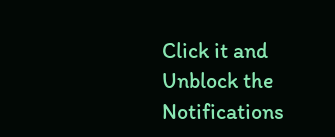Click it and Unblock the Notifications